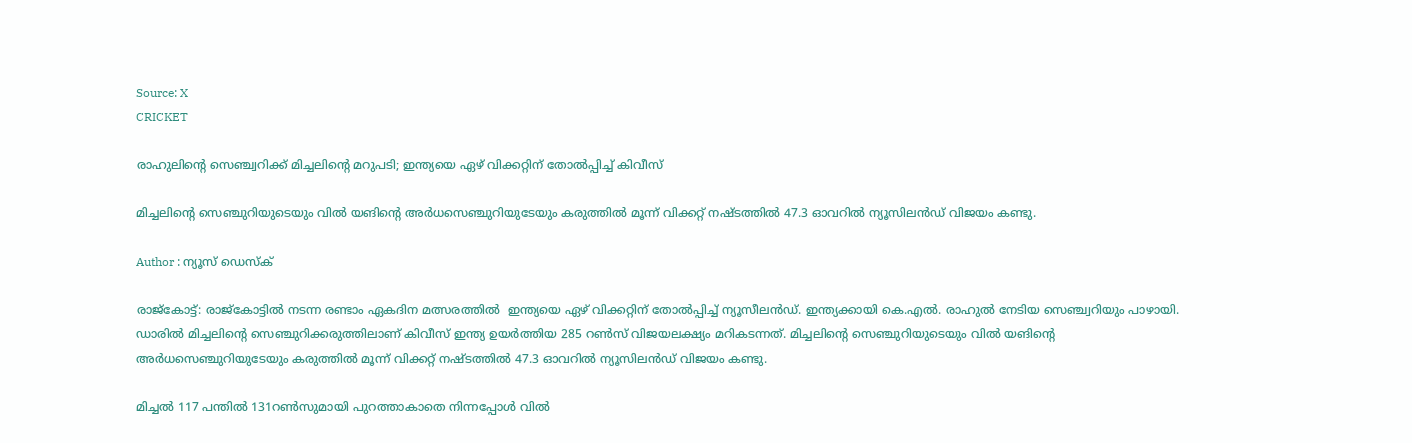Source: X
CRICKET

രാഹുലിന്റെ സെഞ്ച്വറിക്ക് മിച്ചലിന്റെ മറുപടി; ഇന്ത്യയെ ഏഴ് വിക്കറ്റിന് തോൽപ്പിച്ച് കിവീസ്

മിച്ചലിന്റെ സെഞ്ചുറിയുടെയും വില്‍ യങിന്റെ അര്‍ധസെഞ്ചുറിയുടേയും കരുത്തില്‍ മൂന്ന് വിക്കറ്റ് നഷ്ടത്തില്‍ 47.3 ഓവറില്‍ ന്യൂസിലന്‍ഡ് വിജയം കണ്ടു.

Author : ന്യൂസ് ഡെസ്ക്

രാജ്കോട്ട്: രാജ്കോട്ടിൽ നടന്ന രണ്ടാം ഏകദിന മത്സരത്തിൽ  ഇന്ത്യയെ ഏഴ് വിക്കറ്റിന് തോൽപ്പിച്ച് ന്യൂസീലൻഡ്. ഇന്ത്യക്കായി കെ.എൽ. രാഹുൽ നേടിയ സെഞ്ച്വറിയും പാഴായി. ഡാരില്‍ മിച്ചലിന്‍റെ സെഞ്ചുറിക്കരുത്തിലാണ് കിവീസ് ഇന്ത്യ ഉയര്‍ത്തിയ 285 റണ്‍സ് വിജയലക്ഷ്യം മറികടന്നത്. മിച്ചലിന്റെ സെഞ്ചുറിയുടെയും വില്‍ യങിന്റെ അര്‍ധസെഞ്ചുറിയുടേയും കരുത്തില്‍ മൂന്ന് വിക്കറ്റ് നഷ്ടത്തില്‍ 47.3 ഓവറില്‍ ന്യൂസിലന്‍ഡ് വിജയം കണ്ടു.

മിച്ചല്‍ 117 പന്തില്‍ 131റണ്‍സുമായി പുറത്താകാതെ നിന്നപ്പോള്‍ വില്‍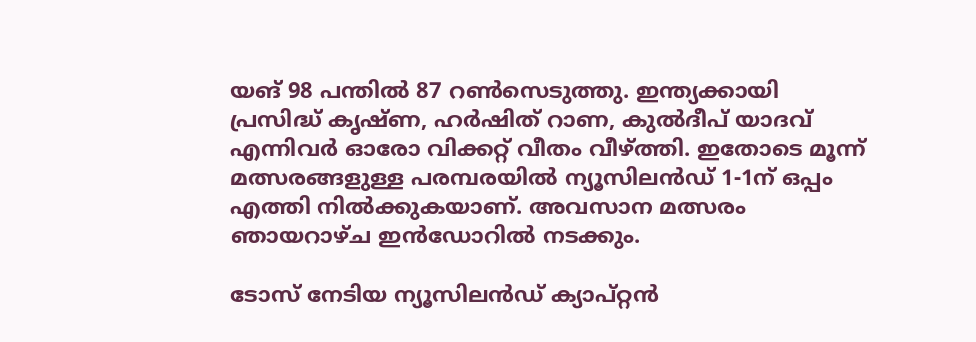യങ് 98 പന്തില്‍ 87 റണ്‍സെടുത്തു. ഇന്ത്യക്കായി പ്രസിദ്ധ് കൃഷ്ണ, ഹര്‍ഷിത് റാണ, കുല്‍ദീപ് യാദവ് എന്നിവര്‍ ഓരോ വിക്കറ്റ് വീതം വീഴ്ത്തി. ഇതോടെ മൂന്ന് മത്സരങ്ങളുള്ള പരമ്പരയിൽ ന്യൂസിലന്‍ഡ് 1-1ന് ഒപ്പം എത്തി നിൽക്കുകയാണ്. അവസാന മത്സരം ഞായറാഴ്ച ഇൻഡോറിൽ നടക്കും.

ടോസ് നേടിയ ന്യൂസിലന്‍ഡ് ക്യാപ്റ്റന്‍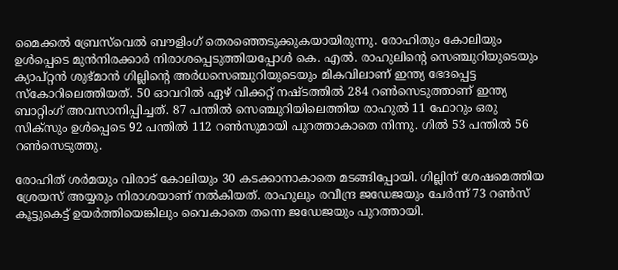മൈക്കല്‍ ബ്രേസ്‌വെല്‍ ബൗളിംഗ് തെരഞ്ഞെടുക്കുകയായിരുന്നു. രോഹിതും കോലിയും ഉൾപ്പെടെ മുൻനിരക്കാർ നിരാശപ്പെടുത്തിയപ്പോൾ കെ. എല്‍. രാഹുലിന്റെ സെഞ്ചുറിയുടെയും ക്യാപ്റ്റൻ ശുഭ്മാന്‍ ഗില്ലിന്റെ അര്‍ധസെഞ്ചുറിയുടെയും മികവിലാണ് ഇന്ത്യ ഭേദപ്പെട്ട സ്കോറിലെത്തിയത്. 50 ഓവറില്‍ ഏഴ് വിക്കറ്റ് നഷ്ടത്തില്‍ 284 റണ്‍സെടുത്താണ് ഇന്ത്യ ബാറ്റിംഗ് അവസാനിപ്പിച്ചത്. 87 പന്തിൽ സെഞ്ചുറിയിലെത്തിയ രാഹുല്‍ 11 ഫോറും ഒരു സിക്സും ഉൾപ്പെടെ 92 പന്തില്‍ 112 റണ്‍സുമായി പുറത്താകാതെ നിന്നു. ഗില്‍ 53 പന്തില്‍ 56 റണ്‍സെടുത്തു.

രോഹിത് ശര്‍മയും വിരാട് കോലിയും 30 കടക്കാനാകാതെ മടങ്ങിപ്പോയി. ഗില്ലിന് ശേഷമെത്തിയ ശ്രേയസ് അയ്യരും നിരാശയാണ് നൽകിയത്. രാഹുലും രവീന്ദ്ര ജഡേജയും ചേര്‍ന്ന് 73 റണ്‍സ് കൂട്ടുകെട്ട് ഉയർത്തിയെങ്കിലും വൈകാതെ തന്നെ ജഡേജയും പുറത്തായി.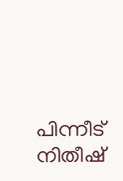പിന്നീട് നിതീഷ്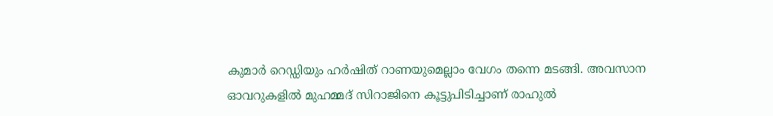കുമാര്‍ റെഡ്ഡിയും ഹര്‍ഷിത് റാണയുമെല്ലാം വേഗം തന്നെ മടങ്ങി. അവസാന ഓവറുകളില്‍ മുഹമ്മദ് സിറാജിനെ കൂട്ടുപിടിച്ചാണ് രാഹുൽ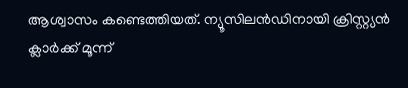ആശ്വാസം കണ്ടെത്തിയത്. ന്യൂസിലന്‍ഡിനായി ക്രിസ്റ്റ്യൻ ക്ലാര്‍ക്ക് മൂന്ന്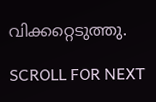വിക്കറ്റെടുത്തു.

SCROLL FOR NEXT